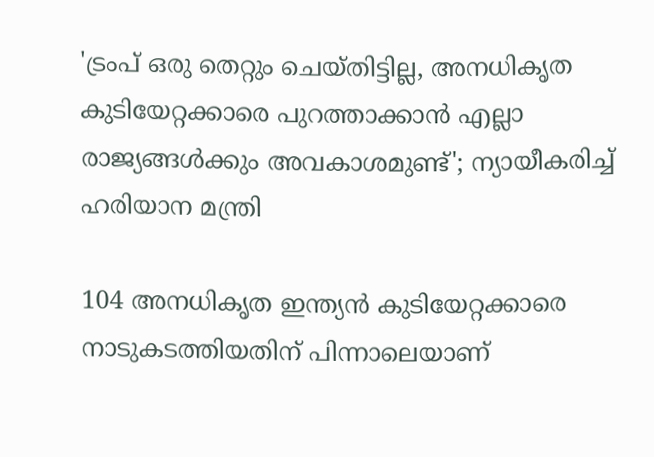'ട്രംപ് ഒരു തെറ്റും ചെയ്തിട്ടില്ല, അനധികൃത കുടിയേറ്റക്കാരെ പുറത്താക്കാൻ എല്ലാ രാജ്യങ്ങൾക്കും അവകാശമുണ്ട്'; ന്യായീകരിച്ച് ഹരിയാന മന്ത്രി

104 അനധികൃത ഇന്ത്യൻ കുടിയേറ്റക്കാരെ നാടുകടത്തിയതിന് പിന്നാലെയാണ്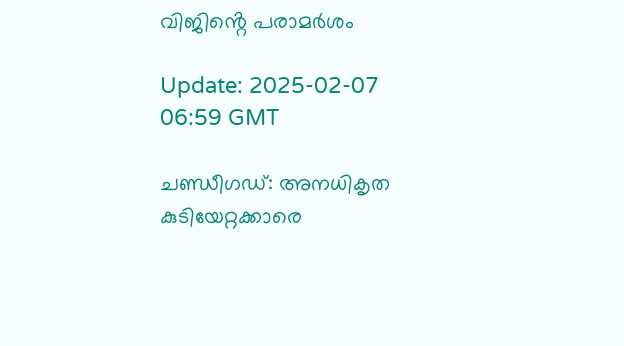വിജിൻ്റെ പരാമർശം

Update: 2025-02-07 06:59 GMT

ചണ്ഡീഗഡ്: അനധികൃത കുടിയേറ്റക്കാരെ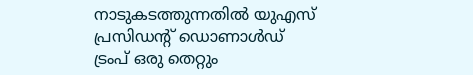നാടുകടത്തുന്നതിൽ യുഎസ് പ്രസിഡൻ്റ് ഡൊണാൾഡ് ട്രംപ് ഒരു തെറ്റും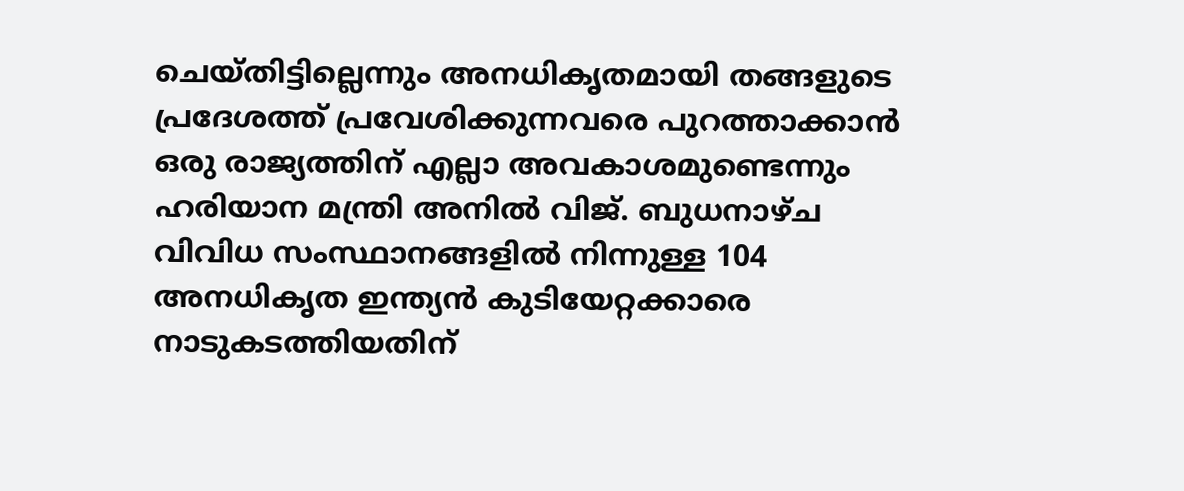ചെയ്തിട്ടില്ലെന്നും അനധികൃതമായി തങ്ങളുടെ പ്രദേശത്ത് പ്രവേശിക്കുന്നവരെ പുറത്താക്കാൻ ഒരു രാജ്യത്തിന് എല്ലാ അവകാശമുണ്ടെന്നും ഹരിയാന മന്ത്രി അനിൽ വിജ്. ബുധനാഴ്ച വിവിധ സംസ്ഥാനങ്ങളിൽ നിന്നുള്ള 104 അനധികൃത ഇന്ത്യൻ കുടിയേറ്റക്കാരെ നാടുകടത്തിയതിന്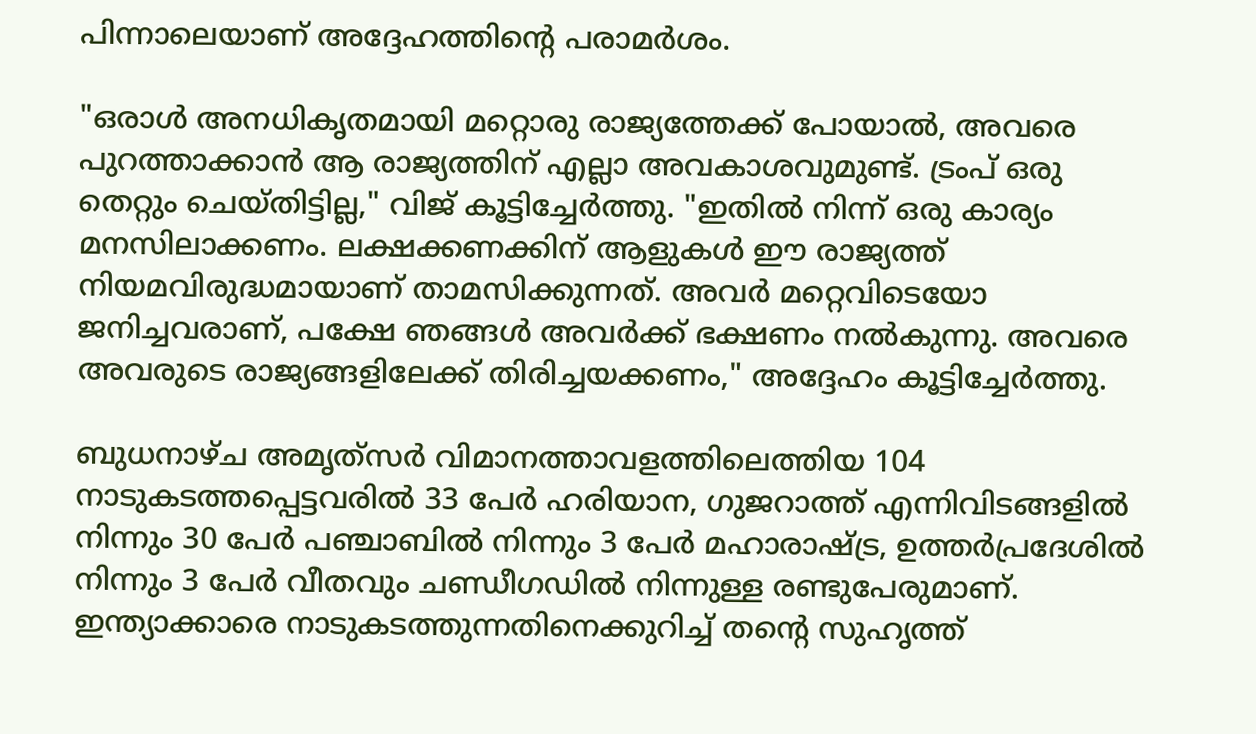പിന്നാലെയാണ് അദ്ദേഹത്തിൻ്റെ പരാമർശം.

"ഒരാൾ അനധികൃതമായി മറ്റൊരു രാജ്യത്തേക്ക് പോയാൽ, അവരെ പുറത്താക്കാൻ ആ രാജ്യത്തിന് എല്ലാ അവകാശവുമുണ്ട്. ട്രംപ് ഒരു തെറ്റും ചെയ്തിട്ടില്ല," വിജ് കൂട്ടിച്ചേര്‍ത്തു. "ഇതിൽ നിന്ന് ഒരു കാര്യം മനസിലാക്കണം. ലക്ഷക്കണക്കിന് ആളുകൾ ഈ രാജ്യത്ത് നിയമവിരുദ്ധമായാണ് താമസിക്കുന്നത്. അവർ മറ്റെവിടെയോ ജനിച്ചവരാണ്, പക്ഷേ ഞങ്ങൾ അവർക്ക് ഭക്ഷണം നൽകുന്നു. അവരെ അവരുടെ രാജ്യങ്ങളിലേക്ക് തിരിച്ചയക്കണം," അദ്ദേഹം കൂട്ടിച്ചേര്‍ത്തു.

ബുധനാഴ്ച അമൃത്‌സർ വിമാനത്താവളത്തിലെത്തിയ 104 നാടുകടത്തപ്പെട്ടവരിൽ 33 പേർ ഹരിയാന, ഗുജറാത്ത് എന്നിവിടങ്ങളിൽ നിന്നും 30 പേർ പഞ്ചാബിൽ നിന്നും 3 പേർ മഹാരാഷ്ട്ര, ഉത്തർപ്രദേശിൽ നിന്നും 3 പേർ വീതവും ചണ്ഡീഗഡിൽ നിന്നുള്ള രണ്ടുപേരുമാണ്. ഇന്ത്യാക്കാരെ നാടുകടത്തുന്നതിനെക്കുറിച്ച് തന്‍റെ സുഹൃത്ത്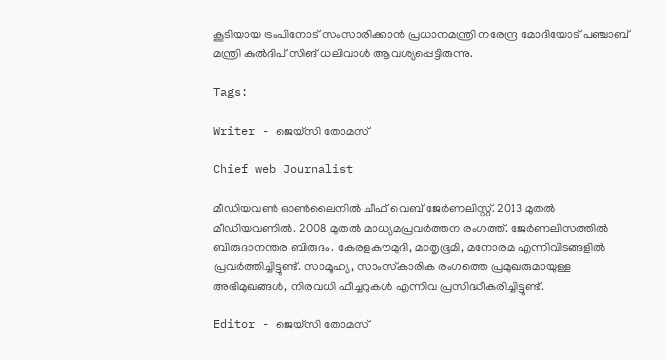കൂടിയായ ട്രംപിനോട് സംസാരിക്കാന്‍ പ്രധാനമന്ത്രി നരേന്ദ്ര മോദിയോട് പഞ്ചാബ് മന്ത്രി കുല്‍ദിപ് സിങ് ധലിവാൾ ആവശ്യപ്പെട്ടിരുന്നു.

Tags:

Writer - ജെയ്സി തോമസ്

Chief web Journalist

മീഡിയവൺ ഓൺലൈനിൽ ചീഫ് വെബ് ജേർണലിസ്റ്റ്. 2013 മുതൽ മീഡിയവണിൽ. 2008 മുതൽ മാധ്യമപ്രവർത്തന രംഗത്ത്. ജേർണലിസത്തിൽ ബിരുദാനന്തര ബിരുദം. കേരളകൗമുദി, മാതൃഭൂമി, മനോരമ എന്നിവിടങ്ങളിൽ പ്രവർത്തിച്ചിട്ടുണ്ട്. സാമൂഹ്യ, സാംസ്‌കാരിക രംഗത്തെ പ്രമുഖരുമായുള്ള അഭിമുഖങ്ങൾ, നിരവധി ഫീച്ചറുകൾ എന്നിവ പ്രസിദ്ധീകരിച്ചിട്ടുണ്ട്.

Editor - ജെയ്സി തോമസ്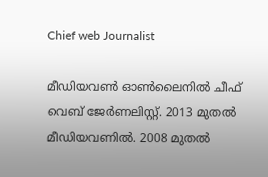Chief web Journalist

മീഡിയവൺ ഓൺലൈനിൽ ചീഫ് വെബ് ജേർണലിസ്റ്റ്. 2013 മുതൽ മീഡിയവണിൽ. 2008 മുതൽ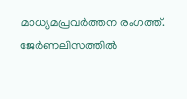മാധ്യമപ്രവർത്തന രംഗത്ത്. ജേർണലിസത്തിൽ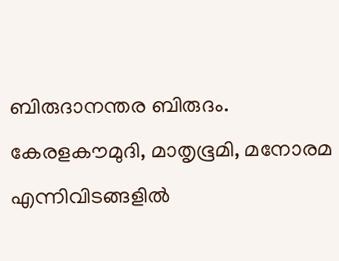ബിരുദാനന്തര ബിരുദം. കേരളകൗമുദി, മാതൃഭൂമി, മനോരമ എന്നിവിടങ്ങളിൽ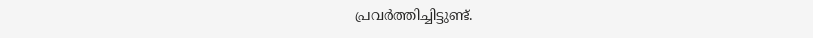പ്രവർത്തിച്ചിട്ടുണ്ട്.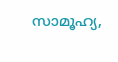സാമൂഹ്യ,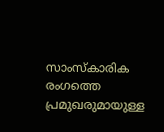സാംസ്‌കാരിക രംഗത്തെ പ്രമുഖരുമായുള്ള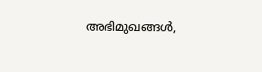അഭിമുഖങ്ങൾ,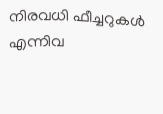നിരവധി ഫീച്ചറുകൾ എന്നിവ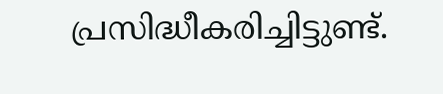പ്രസിദ്ധീകരിച്ചിട്ടുണ്ട്.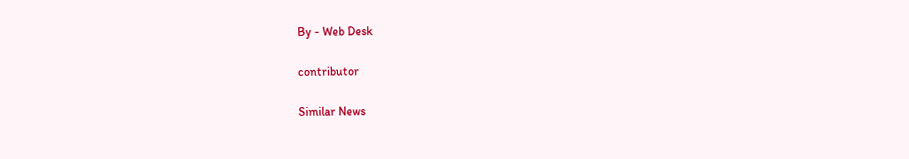By - Web Desk

contributor

Similar News